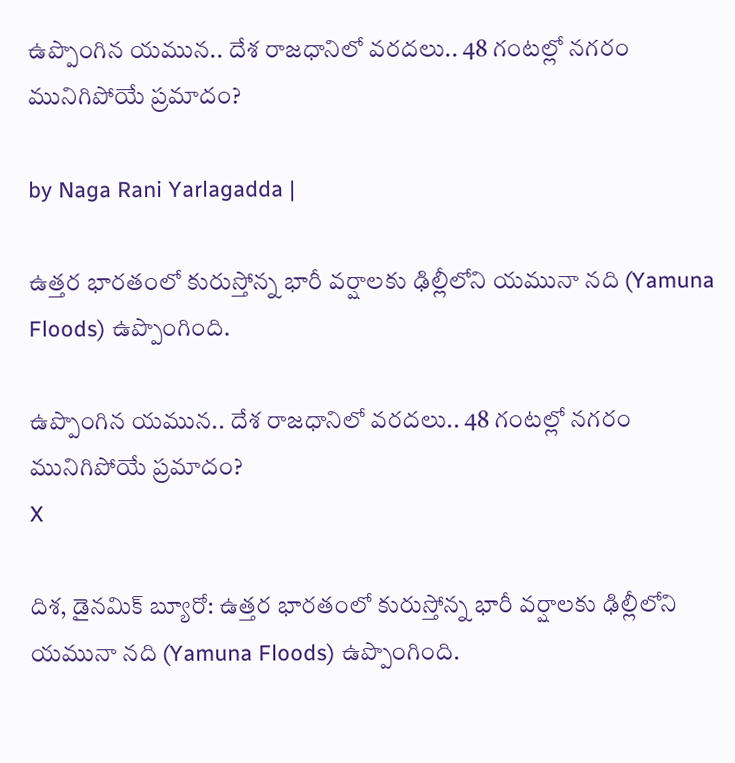ఉప్పొంగిన యమున.. దేశ రాజధానిలో వరదలు.. 48 గంటల్లో నగరం మునిగిపోయే ప్రమాదం?

by Naga Rani Yarlagadda |

ఉత్తర భారతంలో కురుస్తోన్న భారీ వర్షాలకు ఢిల్లీలోని యమునా నది (Yamuna Floods) ఉప్పొంగింది.

ఉప్పొంగిన యమున.. దేశ రాజధానిలో వరదలు.. 48 గంటల్లో నగరం మునిగిపోయే ప్రమాదం?
X

దిశ, డైనమిక్ బ్యూరో: ఉత్తర భారతంలో కురుస్తోన్న భారీ వర్షాలకు ఢిల్లీలోని యమునా నది (Yamuna Floods) ఉప్పొంగింది.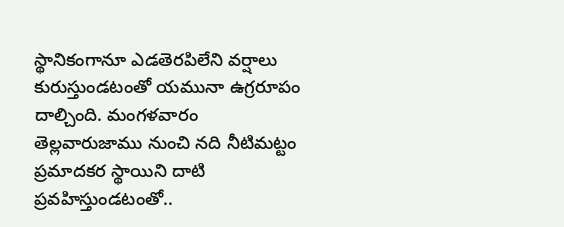స్థానికంగానూ ఎడతెరపిలేని వర్షాలు కురుస్తుండటంతో యమునా ఉగ్రరూపం దాల్చింది. మంగళవారం తెల్లవారుజాము నుంచి నది నీటిమట్టం ప్రమాదకర స్థాయిని దాటి ప్రవహిస్తుండటంతో..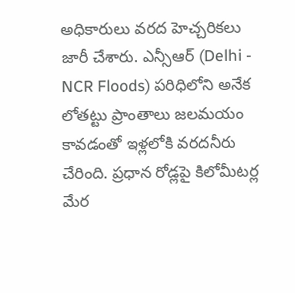అధికారులు వరద హెచ్చరికలు జారీ చేశారు. ఎన్సీఆర్ (Delhi - NCR Floods) పరిధిలోని అనేక లోతట్టు ప్రాంతాలు జలమయం కావడంతో ఇళ్లలోకి వరదనీరు చేరింది. ప్రధాన రోడ్లపై కిలోమీటర్ల మేర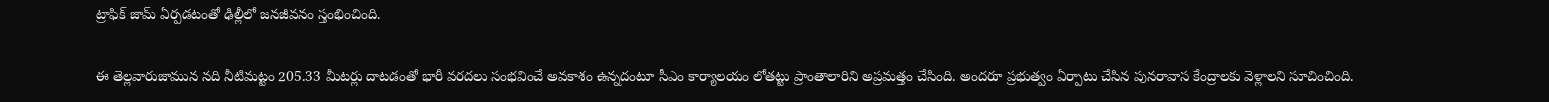ట్రాఫిక్ జామ్ ఏర్పడటంతో ఢిల్లీలో జనజీవనం స్తంభించింది.

ఈ తెల్లవారుజామున నది నీటిమట్టం 205.33 మీటర్లు దాటడంతో భారీ వరదలు సంభవించే అవకాశం ఉన్నదంటూ సీఎం కార్యాలయం లోతట్టు ప్రాంతాలారిని అప్రమత్తం చేసింది. అందరూ ప్రభుత్వం ఏర్పాటు చేసిన పునరావాస కేంద్రాలకు వెళ్లాలని సూచించింది.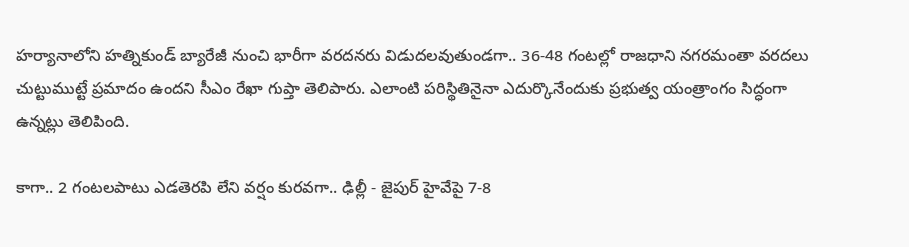హర్యానాలోని హత్నికుండ్ బ్యారేజీ నుంచి భారీగా వరదనరు విడుదలవుతుండగా.. 36-48 గంటల్లో రాజధాని నగరమంతా వరదలు చుట్టుముట్టే ప్రమాదం ఉందని సీఎం రేఖా గుప్తా తెలిపారు. ఎలాంటి పరిస్థితినైనా ఎదుర్కొనేందుకు ప్రభుత్వ యంత్రాంగం సిద్ధంగా ఉన్నట్లు తెలిపింది.

కాగా.. 2 గంటలపాటు ఎడతెరపి లేని వర్షం కురవగా.. ఢిల్లీ - జైపుర్ హైవేపై 7-8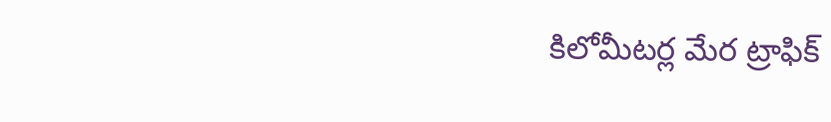కిలోమీటర్ల మేర ట్రాఫిక్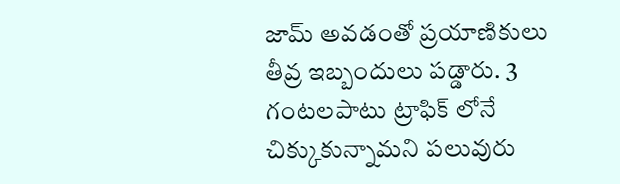జామ్ అవడంతో ప్రయాణికులు తీవ్ర ఇబ్బందులు పడ్డారు. 3 గంటలపాటు ట్రాఫిక్ లోనే చిక్కుకున్నామని పలువురు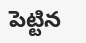పెట్టిన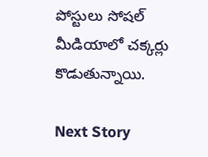పోస్టులు సోషల్ మీడియాలో చక్కర్లు కొడుతున్నాయి.

Next Story